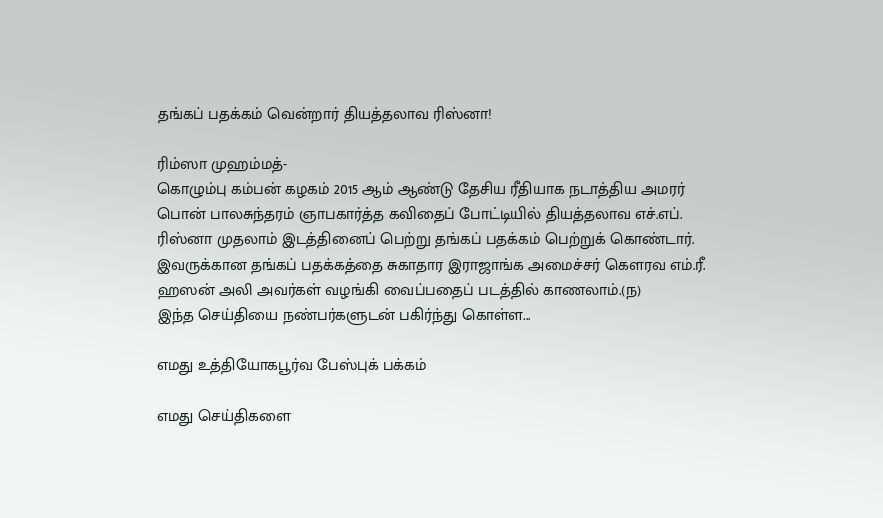தங்கப் பதக்கம் வென்றார் தியத்தலாவ ரிஸ்னா!

ரிம்ஸா முஹம்மத்-
கொழும்பு கம்பன் கழகம் 2015 ஆம் ஆண்டு தேசிய ரீதியாக நடாத்திய அமரர் பொன் பாலசுந்தரம் ஞாபகார்த்த கவிதைப் போட்டியில் தியத்தலாவ எச்.எப். ரிஸ்னா முதலாம் இடத்தினைப் பெற்று தங்கப் பதக்கம் பெற்றுக் கொண்டார். இவருக்கான தங்கப் பதக்கத்தை சுகாதார இராஜாங்க அமைச்சர் கௌரவ எம்.ரீ. ஹஸன் அலி அவர்கள் வழங்கி வைப்பதைப் படத்தில் காணலாம்.(ந)
இந்த செய்தியை நண்பர்களுடன் பகிர்ந்து கொள்ள...

எமது உத்தியோகபூர்வ பேஸ்புக் பக்கம்

எமது செய்திகளை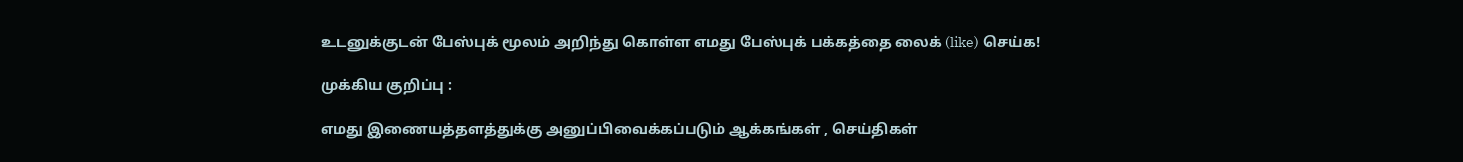உடனுக்குடன் பேஸ்புக் மூலம் அறிந்து கொள்ள எமது பேஸ்புக் பக்கத்தை லைக் (like) செய்க!

முக்கிய குறிப்பு :

எமது இணையத்தளத்துக்கு அனுப்பிவைக்கப்படும் ஆக்கங்கள் , செய்திகள்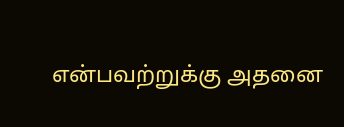என்பவற்றுக்கு அதனை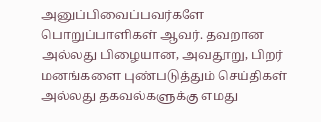அனுப்பிவைப்பவர்களே பொறுப்பாளிகள் ஆவர். தவறான அல்லது பிழையான, அவதூறு, பிறர் மனங்களை புண்படுத்தும் செய்திகள் அல்லது தகவல்களுக்கு எமது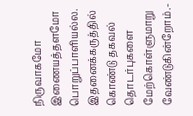நிருவாகமோ இணையத்தளமோ பொறுப்பாளியல்ல. இதனைக்கருத்தில் கொண்டு தகவல் தொடர்புகளை மேற்கொள்ளுமாறு வேண்டுகின்றோம்.-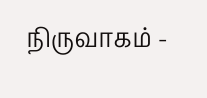நிருவாகம் -